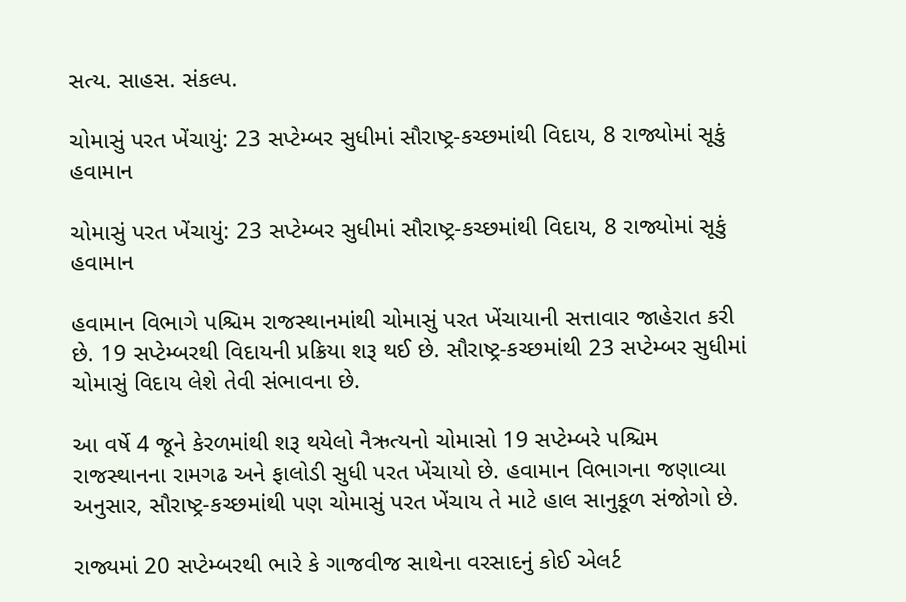સત્ય. સાહસ. સંકલ્પ.

ચોમાસું પરત ખેંચાયું: 23 સપ્ટેમ્બર સુધીમાં સૌરાષ્ટ્ર-કચ્છમાંથી વિદાય, 8 રાજ્યોમાં સૂકું હવામાન

ચોમાસું પરત ખેંચાયું: 23 સપ્ટેમ્બર સુધીમાં સૌરાષ્ટ્ર-કચ્છમાંથી વિદાય, 8 રાજ્યોમાં સૂકું હવામાન

હવામાન વિભાગે પશ્ચિમ રાજસ્થાનમાંથી ચોમાસું પરત ખેંચાયાની સત્તાવાર જાહેરાત કરી છે. 19 સપ્ટેમ્બરથી વિદાયની પ્રક્રિયા શરૂ થઈ છે. સૌરાષ્ટ્ર-કચ્છમાંથી 23 સપ્ટેમ્બર સુધીમાં ચોમાસું વિદાય લેશે તેવી સંભાવના છે.

આ વર્ષે 4 જૂને કેરળમાંથી શરૂ થયેલો નૈઋત્યનો ચોમાસો 19 સપ્ટેમ્બરે પશ્ચિમ રાજસ્થાનના રામગઢ અને ફાલોડી સુધી પરત ખેંચાયો છે. હવામાન વિભાગના જણાવ્યા અનુસાર, સૌરાષ્ટ્ર-કચ્છમાંથી પણ ચોમાસું પરત ખેંચાય તે માટે હાલ સાનુકૂળ સંજોગો છે.

રાજ્યમાં 20 સપ્ટેમ્બરથી ભારે કે ગાજવીજ સાથેના વરસાદનું કોઈ એલર્ટ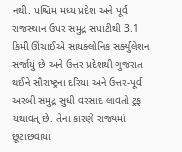નથી. પશ્ચિમ મધ્ય પ્રદેશ અને પૂર્વ રાજસ્થાન ઉપર સમુદ્ર સપાટીથી 3.1 કિમી ઊંચાઈએ સાયક્લોનિક સર્ક્યુલેશન સર્જાયું છે અને ઉત્તર પ્રદેશથી ગુજરાત થઈને સૌરાષ્ટ્રના દરિયા અને ઉત્તર-પૂર્વ અરબી સમુદ્ર સુધી વરસાદ લાવતો ટ્રફ યથાવત્ છે. તેના કારણે રાજ્યમાં છૂટાછવાયા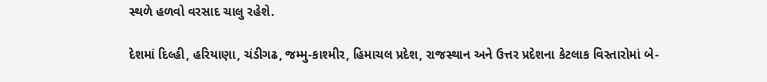સ્થળે હળવો વરસાદ ચાલુ રહેશે.

દેશમાં દિલ્હી, હરિયાણા, ચંડીગઢ, જમ્મુ-કાશ્મીર, હિમાચલ પ્રદેશ, રાજસ્થાન અને ઉત્તર પ્રદેશના કેટલાક વિસ્તારોમાં બે-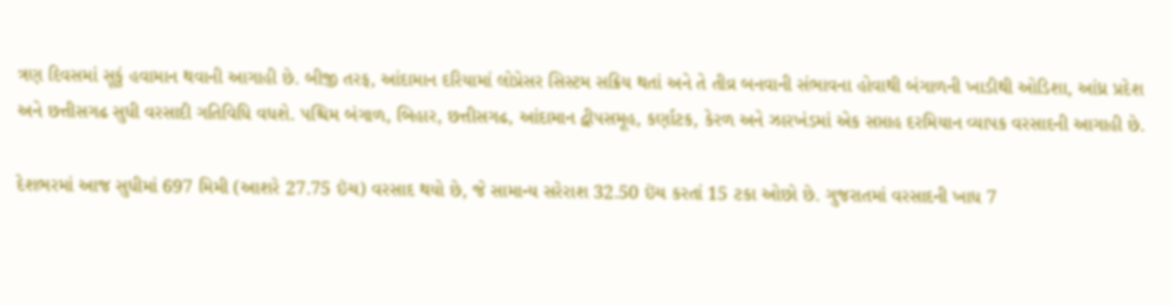ત્રણ દિવસમાં સૂકું હવામાન થવાની આગાહી છે. બીજી તરફ, આંદામાન દરિયામાં લોપ્રેસર સિસ્ટમ સક્રિય થતાં અને તે તીવ્ર બનવાની સંભાવના હોવાથી બંગાળની ખાડીથી ઓડિશા, આંધ્ર પ્રદેશ અને છત્તીસગઢ સુધી વરસાદી ગતિવિધિ વધશે. પશ્ચિમ બંગાળ, બિહાર, છત્તીસગઢ, આંદામાન દ્વીપસમૂહ, કર્ણાટક, કેરળ અને ઝારખંડમાં એક સપ્તાહ દરમિયાન વ્યાપક વરસાદની આગાહી છે.

દેશભરમાં આજ સુધીમાં 697 મિમી (આશરે 27.75 ઇંચ) વરસાદ થયો છે, જે સામાન્ય સરેરાશ 32.50 ઇંચ કરતાં 15 ટકા ઓછો છે. ગુજરાતમાં વરસાદની ખાધ 7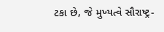ટકા છે, જે મુખ્યત્વે સૌરાષ્ટ્ર-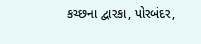કચ્છના દ્વારકા, પોરબંદર,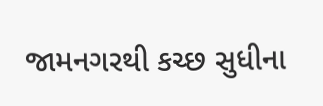જામનગરથી કચ્છ સુધીના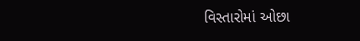વિસ્તારોમાં ઓછા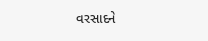વરસાદને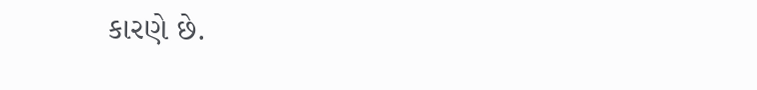કારણે છે.